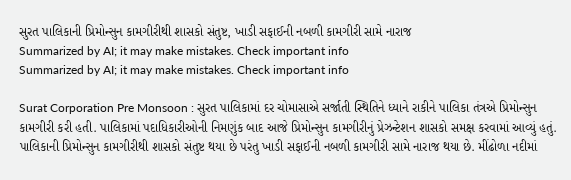સુરત પાલિકાની પ્રિમોન્સુન કામગીરીથી શાસકો સંતુષ્ટ, ખાડી સફાઈની નબળી કામગીરી સામે નારાજ
Summarized by AI; it may make mistakes. Check important info
Summarized by AI; it may make mistakes. Check important info

Surat Corporation Pre Monsoon : સુરત પાલિકામાં દર ચોમાસાએ સર્જાતી સ્થિતિને ધ્યાને રાકીને પાલિકા તંત્રએ પ્રિમોન્સુન કામગીરી કરી હતી. પાલિકામાં પદાધિકારીઓની નિમણુંક બાદ આજે પ્રિમોન્સુન કામગીરીનું પ્રેઝન્ટેશન શાસકો સમક્ષ કરવામાં આવ્યું હતું. પાલિકાની પ્રિમોન્સુન કામગીરીથી શાસકો સંતુષ્ટ થયા છે પરંતુ ખાડી સફાઈની નબળી કામગીરી સામે નારાજ થયા છે. મીંઢોળા નદીમાં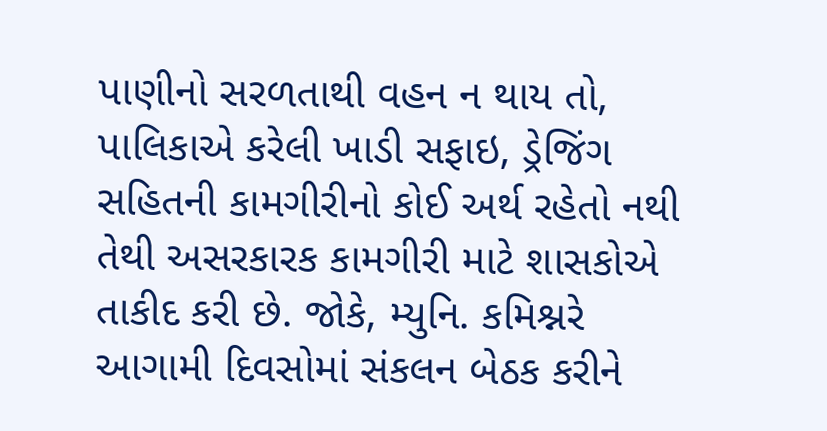પાણીનો સરળતાથી વહન ન થાય તો, પાલિકાએ કરેલી ખાડી સફાઇ, ડ્રેજિંગ સહિતની કામગીરીનો કોઈ અર્થ રહેતો નથી તેથી અસરકારક કામગીરી માટે શાસકોએ તાકીદ કરી છે. જોકે, મ્યુનિ. કમિશ્નરે આગામી દિવસોમાં સંકલન બેઠક કરીને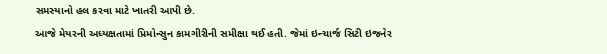સમસ્યાનો હલ કરવા માટે ખાતરી આપી છે.
આજે મેયરની અધ્યક્ષતામાં પ્રિમોન્સુન કામગીરીની સમીક્ષા થઈ હતી. જેમાં ઇન્ચાર્જ સિટી ઇજનેર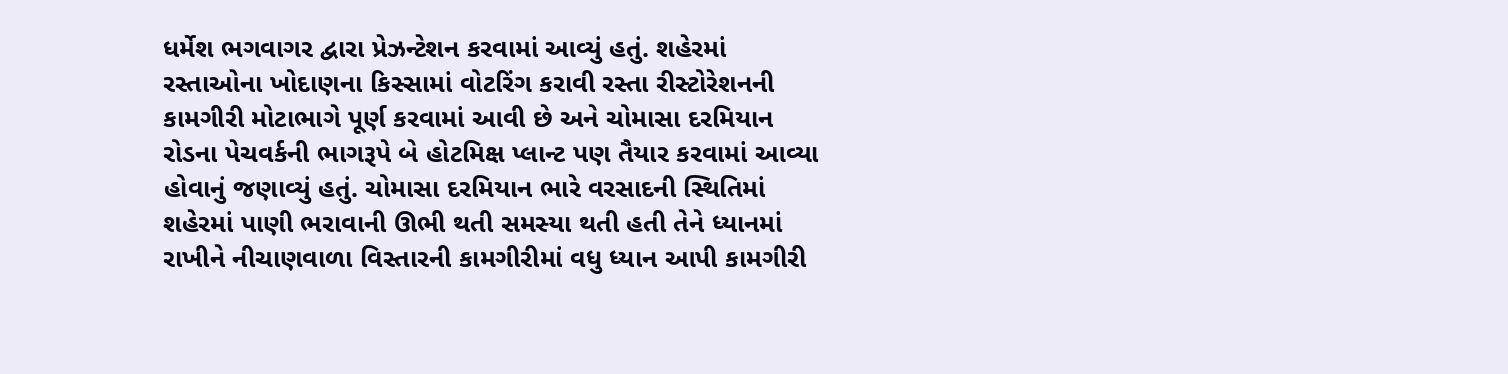ધર્મેશ ભગવાગર દ્વારા પ્રેઝન્ટેશન કરવામાં આવ્યું હતું. શહેરમાં રસ્તાઓના ખોદાણના કિસ્સામાં વોટરિંગ કરાવી રસ્તા રીસ્ટોરેશનની કામગીરી મોટાભાગે પૂર્ણ કરવામાં આવી છે અને ચોમાસા દરમિયાન રોડના પેચવર્કની ભાગરૂપે બે હોટમિક્ષ પ્લાન્ટ પણ તૈયાર કરવામાં આવ્યા હોવાનું જણાવ્યું હતું. ચોમાસા દરમિયાન ભારે વરસાદની સ્થિતિમાં શહેરમાં પાણી ભરાવાની ઊભી થતી સમસ્યા થતી હતી તેને ધ્યાનમાં રાખીને નીચાણવાળા વિસ્તારની કામગીરીમાં વધુ ધ્યાન આપી કામગીરી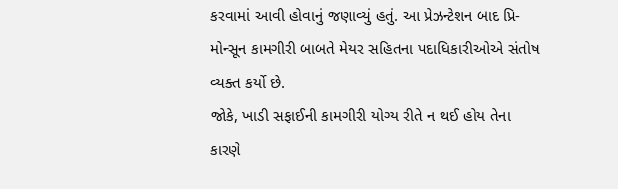કરવામાં આવી હોવાનું જણાવ્યું હતું. આ પ્રેઝન્ટેશન બાદ પ્રિ-મોન્સૂન કામગીરી બાબતે મેયર સહિતના પદાધિકારીઓએ સંતોષ વ્યક્ત કર્યો છે.
જોકે, ખાડી સફાઈની કામગીરી યોગ્ય રીતે ન થઈ હોય તેના કારણે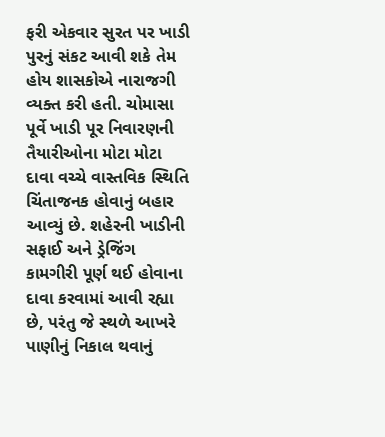ફરી એકવાર સુરત પર ખાડી પુરનું સંકટ આવી શકે તેમ હોય શાસકોએ નારાજગી વ્યક્ત કરી હતી. ચોમાસા પૂર્વે ખાડી પૂર નિવારણની તૈયારીઓના મોટા મોટા દાવા વચ્ચે વાસ્તવિક સ્થિતિ ચિંતાજનક હોવાનું બહાર આવ્યું છે. શહેરની ખાડીની સફાઈ અને ડ્રેજિંગ કામગીરી પૂર્ણ થઈ હોવાના દાવા કરવામાં આવી રહ્યા છે, પરંતુ જે સ્થળે આખરે પાણીનું નિકાલ થવાનું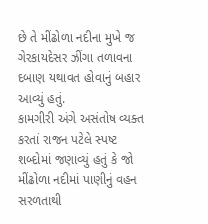છે તે મીંઢોળા નદીના મુખે જ ગેરકાયદેસર ઝીંગા તળાવના દબાણ યથાવત હોવાનું બહાર આવ્યું હતું.
કામગીરી અંગે અસંતોષ વ્યક્ત કરતાં રાજન પટેલે સ્પષ્ટ શબ્દોમાં જણાવ્યું હતું કે જો મીંઢોળા નદીમાં પાણીનું વહન સરળતાથી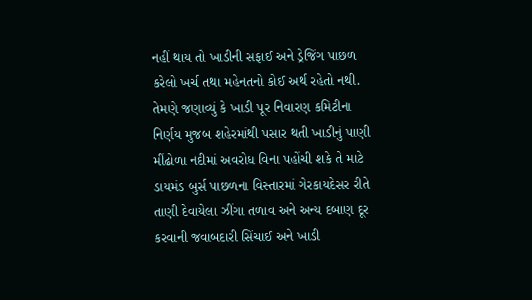નહીં થાય તો ખાડીની સફાઈ અને ડ્રેજિંગ પાછળ કરેલો ખર્ચ તથા મહેનતનો કોઈ અર્થ રહેતો નથી. તેમણે જણાવ્યું કે ખાડી પૂર નિવારણ કમિટીના નિર્ણય મુજબ શહેરમાંથી પસાર થતી ખાડીનું પાણી મીંઢોળા નદીમાં અવરોધ વિના પહોંચી શકે તે માટે ડાયમંડ બુર્સ પાછળના વિસ્તારમાં ગેરકાયદેસર રીતે તાણી દેવાયેલા ઝીંગા તળાવ અને અન્ય દબાણ દૂર કરવાની જવાબદારી સિંચાઈ અને ખાડી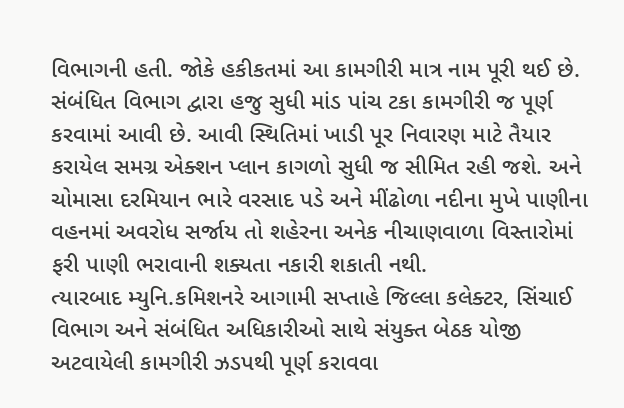વિભાગની હતી. જોકે હકીકતમાં આ કામગીરી માત્ર નામ પૂરી થઈ છે. સંબંધિત વિભાગ દ્વારા હજુ સુધી માંડ પાંચ ટકા કામગીરી જ પૂર્ણ કરવામાં આવી છે. આવી સ્થિતિમાં ખાડી પૂર નિવારણ માટે તૈયાર કરાયેલ સમગ્ર એક્શન પ્લાન કાગળો સુધી જ સીમિત રહી જશે. અને ચોમાસા દરમિયાન ભારે વરસાદ પડે અને મીંઢોળા નદીના મુખે પાણીના વહનમાં અવરોધ સર્જાય તો શહેરના અનેક નીચાણવાળા વિસ્તારોમાં ફરી પાણી ભરાવાની શક્યતા નકારી શકાતી નથી.
ત્યારબાદ મ્યુનિ.કમિશનરે આગામી સપ્તાહે જિલ્લા કલેક્ટર, સિંચાઈ વિભાગ અને સંબંધિત અધિકારીઓ સાથે સંયુક્ત બેઠક યોજી અટવાયેલી કામગીરી ઝડપથી પૂર્ણ કરાવવા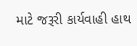માટે જરૂરી કાર્યવાહી હાથ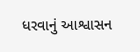ધરવાનું આશ્વાસન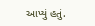આપ્યું હતું.